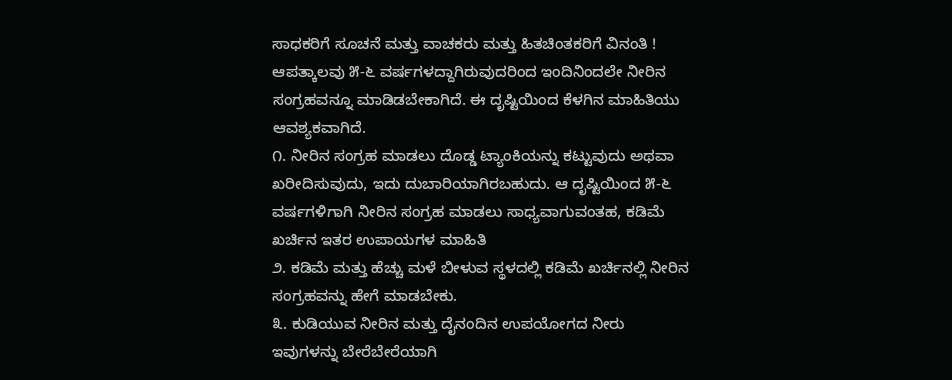ಸಾಧಕರಿಗೆ ಸೂಚನೆ ಮತ್ತು ವಾಚಕರು ಮತ್ತು ಹಿತಚಿಂತಕರಿಗೆ ವಿನಂತಿ !
ಆಪತ್ಕಾಲವು ೫-೬ ವರ್ಷಗಳದ್ದಾಗಿರುವುದರಿಂದ ಇಂದಿನಿಂದಲೇ ನೀರಿನ ಸಂಗ್ರಹವನ್ನೂ ಮಾಡಿಡಬೇಕಾಗಿದೆ. ಈ ದೃಷ್ಟಿಯಿಂದ ಕೆಳಗಿನ ಮಾಹಿತಿಯು ಆವಶ್ಯಕವಾಗಿದೆ.
೧. ನೀರಿನ ಸಂಗ್ರಹ ಮಾಡಲು ದೊಡ್ಡ ಟ್ಯಾಂಕಿಯನ್ನು ಕಟ್ಟುವುದು ಅಥವಾ ಖರೀದಿಸುವುದು, ಇದು ದುಬಾರಿಯಾಗಿರಬಹುದು. ಆ ದೃಷ್ಟಿಯಿಂದ ೫-೬ ವರ್ಷಗಳಿಗಾಗಿ ನೀರಿನ ಸಂಗ್ರಹ ಮಾಡಲು ಸಾಧ್ಯವಾಗುವಂತಹ, ಕಡಿಮೆ ಖರ್ಚಿನ ಇತರ ಉಪಾಯಗಳ ಮಾಹಿತಿ
೨. ಕಡಿಮೆ ಮತ್ತು ಹೆಚ್ಚು ಮಳೆ ಬೀಳುವ ಸ್ಥಳದಲ್ಲಿ ಕಡಿಮೆ ಖರ್ಚಿನಲ್ಲಿ ನೀರಿನ ಸಂಗ್ರಹವನ್ನು ಹೇಗೆ ಮಾಡಬೇಕು.
೩. ಕುಡಿಯುವ ನೀರಿನ ಮತ್ತು ದೈನಂದಿನ ಉಪಯೋಗದ ನೀರು ಇವುಗಳನ್ನು ಬೇರೆಬೇರೆಯಾಗಿ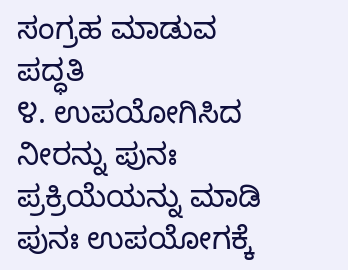ಸಂಗ್ರಹ ಮಾಡುವ ಪದ್ಧತಿ
೪. ಉಪಯೋಗಿಸಿದ ನೀರನ್ನು ಪುನಃ ಪ್ರಕ್ರಿಯೆಯನ್ನು ಮಾಡಿ ಪುನಃ ಉಪಯೋಗಕ್ಕೆ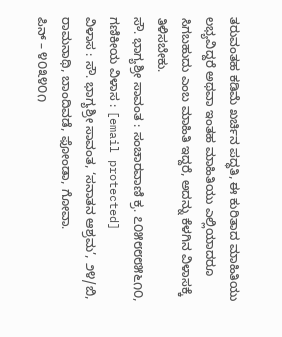ತರುವಂತಹ ಕಡಿಮೆ ಖರ್ಚಿನ ಪದ್ಧತಿ, ಈ ಕುರಿತಾದ ಮಾಹಿತಿಯು ಲಭ್ಯವಿದ್ದರೆ ಅಥವಾ ಇಂತಹ ಮಾಹಿತಿಯು ಎಲ್ಲಿಯಾದರೂ ಸಿಗಬಹುದು ಎಂಬ ಮಾಹಿತಿ ಇದ್ದರೆ, ಅದನ್ನು ಕೆಳಗಿನ ವಿಳಾಸಕ್ಕೆ ತಿಳಿಸಬೇಕು.
ಸೌ. ಭಾಗ್ಯಶ್ರೀ ಸಾವಂತ : ಸಂಚಾರವಾಣಿ ಕ್ರ. ೭೦೫೮೮೮೫೬೧೦, ಗಣಿಕೀಯ ವಿಳಾಸ : [email protected]
ವಿಳಾಸ : ಸೌ. ಭಾಗ್ಯಶ್ರೀ ಸಾವಂತ, ‘ಸನಾತನ ಆಶ್ರಮ’, ೨೪/ಬಿ, ರಾಮನಾಥಿ, ಬಾಂದಿವಡೆ, ಫೋಂಡಾ, ಗೋವಾ.
ಪಿನ್ – ೪೦೩೪೦೧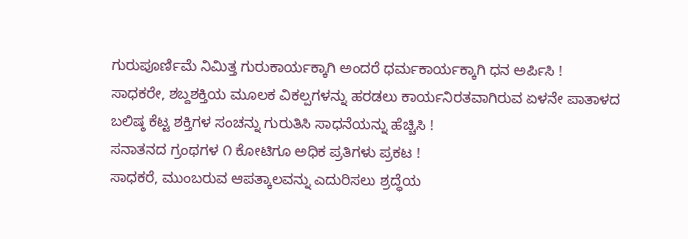ಗುರುಪೂರ್ಣಿಮೆ ನಿಮಿತ್ತ ಗುರುಕಾರ್ಯಕ್ಕಾಗಿ ಅಂದರೆ ಧರ್ಮಕಾರ್ಯಕ್ಕಾಗಿ ಧನ ಅರ್ಪಿಸಿ !
ಸಾಧಕರೇ, ಶಬ್ದಶಕ್ತಿಯ ಮೂಲಕ ವಿಕಲ್ಪಗಳನ್ನು ಹರಡಲು ಕಾರ್ಯನಿರತವಾಗಿರುವ ಏಳನೇ ಪಾತಾಳದ ಬಲಿಷ್ಠ ಕೆಟ್ಟ ಶಕ್ತಿಗಳ ಸಂಚನ್ನು ಗುರುತಿಸಿ ಸಾಧನೆಯನ್ನು ಹೆಚ್ಚಿಸಿ !
ಸನಾತನದ ಗ್ರಂಥಗಳ ೧ ಕೋಟಿಗೂ ಅಧಿಕ ಪ್ರತಿಗಳು ಪ್ರಕಟ !
ಸಾಧಕರೆ, ಮುಂಬರುವ ಆಪತ್ಕಾಲವನ್ನು ಎದುರಿಸಲು ಶ್ರದ್ಧೆಯ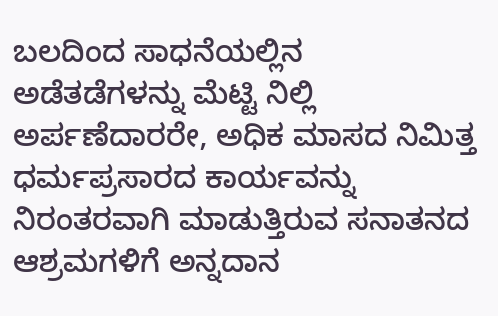ಬಲದಿಂದ ಸಾಧನೆಯಲ್ಲಿನ ಅಡೆತಡೆಗಳನ್ನು ಮೆಟ್ಟಿ ನಿಲ್ಲಿ
ಅರ್ಪಣೆದಾರರೇ, ಅಧಿಕ ಮಾಸದ ನಿಮಿತ್ತ ಧರ್ಮಪ್ರಸಾರದ ಕಾರ್ಯವನ್ನು ನಿರಂತರವಾಗಿ ಮಾಡುತ್ತಿರುವ ಸನಾತನದ ಆಶ್ರಮಗಳಿಗೆ ಅನ್ನದಾನ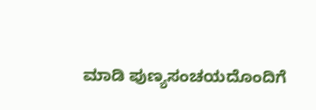ಮಾಡಿ ಪುಣ್ಯಸಂಚಯದೊಂದಿಗೆ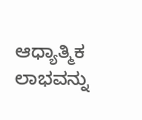ಆಧ್ಯಾತ್ಮಿಕ ಲಾಭವನ್ನು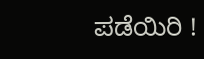ಪಡೆಯಿರಿ !